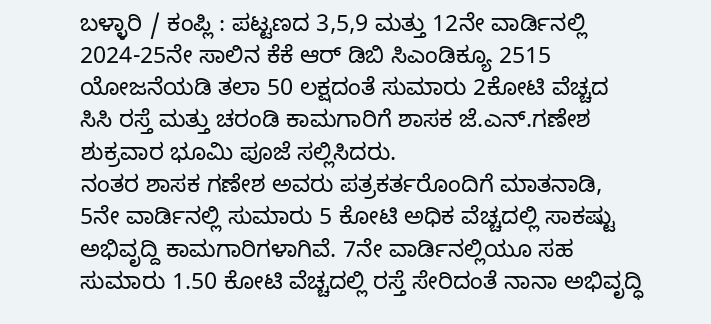ಬಳ್ಳಾರಿ / ಕಂಪ್ಲಿ : ಪಟ್ಟಣದ 3,5,9 ಮತ್ತು 12ನೇ ವಾರ್ಡಿನಲ್ಲಿ 2024-25ನೇ ಸಾಲಿನ ಕೆಕೆ ಆರ್ ಡಿಬಿ ಸಿಎಂಡಿಕ್ಯೂ 2515 ಯೋಜನೆಯಡಿ ತಲಾ 50 ಲಕ್ಷದಂತೆ ಸುಮಾರು 2ಕೋಟಿ ವೆಚ್ಚದ ಸಿಸಿ ರಸ್ತೆ ಮತ್ತು ಚರಂಡಿ ಕಾಮಗಾರಿಗೆ ಶಾಸಕ ಜೆ.ಎನ್.ಗಣೇಶ ಶುಕ್ರವಾರ ಭೂಮಿ ಪೂಜೆ ಸಲ್ಲಿಸಿದರು.
ನಂತರ ಶಾಸಕ ಗಣೇಶ ಅವರು ಪತ್ರಕರ್ತರೊಂದಿಗೆ ಮಾತನಾಡಿ, 5ನೇ ವಾರ್ಡಿನಲ್ಲಿ ಸುಮಾರು 5 ಕೋಟಿ ಅಧಿಕ ವೆಚ್ಚದಲ್ಲಿ ಸಾಕಷ್ಟು ಅಭಿವೃದ್ದಿ ಕಾಮಗಾರಿಗಳಾಗಿವೆ. 7ನೇ ವಾರ್ಡಿನಲ್ಲಿಯೂ ಸಹ ಸುಮಾರು 1.50 ಕೋಟಿ ವೆಚ್ಚದಲ್ಲಿ ರಸ್ತೆ ಸೇರಿದಂತೆ ನಾನಾ ಅಭಿವೃದ್ಧಿ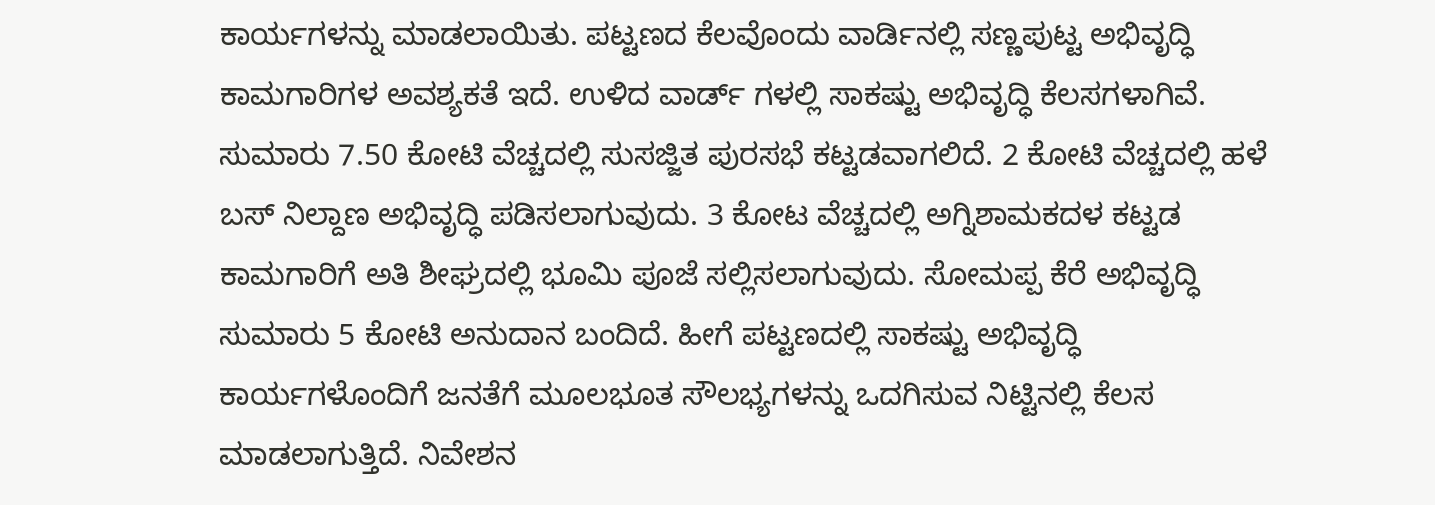ಕಾರ್ಯಗಳನ್ನು ಮಾಡಲಾಯಿತು. ಪಟ್ಟಣದ ಕೆಲವೊಂದು ವಾರ್ಡಿನಲ್ಲಿ ಸಣ್ಣಪುಟ್ಟ ಅಭಿವೃದ್ಧಿ ಕಾಮಗಾರಿಗಳ ಅವಶ್ಯಕತೆ ಇದೆ. ಉಳಿದ ವಾರ್ಡ್ ಗಳಲ್ಲಿ ಸಾಕಷ್ಟು ಅಭಿವೃದ್ಧಿ ಕೆಲಸಗಳಾಗಿವೆ. ಸುಮಾರು 7.50 ಕೋಟಿ ವೆಚ್ಚದಲ್ಲಿ ಸುಸಜ್ಜಿತ ಪುರಸಭೆ ಕಟ್ಟಡವಾಗಲಿದೆ. 2 ಕೋಟಿ ವೆಚ್ಚದಲ್ಲಿ ಹಳೆ ಬಸ್ ನಿಲ್ದಾಣ ಅಭಿವೃದ್ಧಿ ಪಡಿಸಲಾಗುವುದು. 3 ಕೋಟ ವೆಚ್ಚದಲ್ಲಿ ಅಗ್ನಿಶಾಮಕದಳ ಕಟ್ಟಡ ಕಾಮಗಾರಿಗೆ ಅತಿ ಶೀಘ್ರದಲ್ಲಿ ಭೂಮಿ ಪೂಜೆ ಸಲ್ಲಿಸಲಾಗುವುದು. ಸೋಮಪ್ಪ ಕೆರೆ ಅಭಿವೃದ್ಧಿ ಸುಮಾರು 5 ಕೋಟಿ ಅನುದಾನ ಬಂದಿದೆ. ಹೀಗೆ ಪಟ್ಟಣದಲ್ಲಿ ಸಾಕಷ್ಟು ಅಭಿವೃದ್ಧಿ ಕಾರ್ಯಗಳೊಂದಿಗೆ ಜನತೆಗೆ ಮೂಲಭೂತ ಸೌಲಭ್ಯಗಳನ್ನು ಒದಗಿಸುವ ನಿಟ್ಟಿನಲ್ಲಿ ಕೆಲಸ ಮಾಡಲಾಗುತ್ತಿದೆ. ನಿವೇಶನ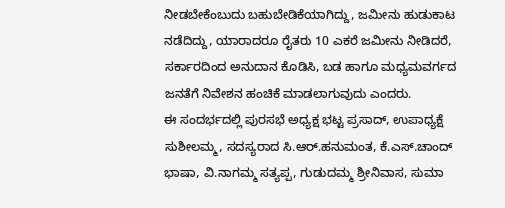ನೀಡಬೇಕೆಂಬುದು ಬಹುಬೇಡಿಕೆಯಾಗಿದ್ದು, ಜಮೀನು ಹುಡುಕಾಟ ನಡೆದಿದ್ದು, ಯಾರಾದರೂ ರೈತರು 10 ಎಕರೆ ಜಮೀನು ನೀಡಿದರೆ, ಸರ್ಕಾರದಿಂದ ಅನುದಾನ ಕೊಡಿಸಿ, ಬಡ ಹಾಗೂ ಮಧ್ಯಮವರ್ಗದ ಜನತೆಗೆ ನಿವೇಶನ ಹಂಚಿಕೆ ಮಾಡಲಾಗುವುದು ಎಂದರು.
ಈ ಸಂದರ್ಭದಲ್ಲಿ ಪುರಸಭೆ ಅಧ್ಯಕ್ಷ ಭಟ್ಟ ಪ್ರಸಾದ್, ಉಪಾಧ್ಯಕ್ಷೆ ಸುಶೀಲಮ್ಮ, ಸದಸ್ಯರಾದ ಸಿ.ಆರ್.ಹನುಮಂತ, ಕೆ.ಎಸ್.ಚಾಂದ್ ಭಾಷಾ, ವಿ.ನಾಗಮ್ಮ ಸತ್ಯಪ್ಪ, ಗುಡುದಮ್ಮ ಶ್ರೀನಿವಾಸ, ಸುಮಾ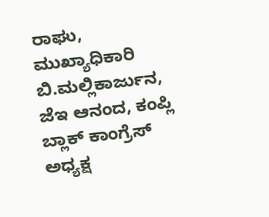ರಾಘು, ಮುಖ್ಯಾಧಿಕಾರಿ ಬಿ.ಮಲ್ಲಿಕಾರ್ಜುನ, ಜೆಇ ಆನಂದ, ಕಂಪ್ಲಿ ಬ್ಲಾಕ್ ಕಾಂಗ್ರೆಸ್ ಅಧ್ಯಕ್ಷ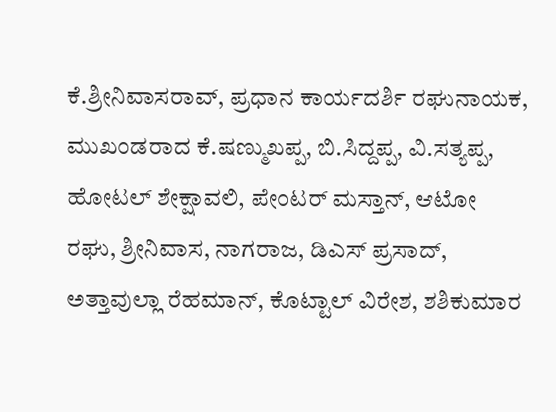ಕೆ.ಶ್ರೀನಿವಾಸರಾವ್, ಪ್ರಧಾನ ಕಾರ್ಯದರ್ಶಿ ರಘುನಾಯಕ, ಮುಖಂಡರಾದ ಕೆ.ಷಣ್ಮುಖಪ್ಪ, ಬಿ.ಸಿದ್ದಪ್ಪ, ವಿ.ಸತ್ಯಪ್ಪ, ಹೋಟಲ್ ಶೇಕ್ಷಾವಲಿ, ಪೇಂಟರ್ ಮಸ್ತಾನ್, ಆಟೋ ರಘು, ಶ್ರೀನಿವಾಸ, ನಾಗರಾಜ, ಡಿಎಸ್ ಪ್ರಸಾದ್, ಅತ್ತಾವುಲ್ಲಾ ರೆಹಮಾನ್, ಕೊಟ್ಟಾಲ್ ವಿರೇಶ, ಶಶಿಕುಮಾರ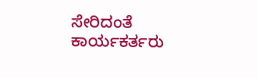ಸೇರಿದಂತೆ ಕಾರ್ಯಕರ್ತರು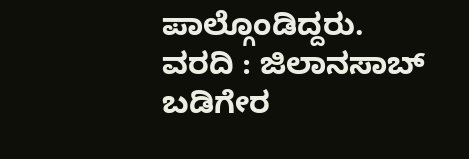ಪಾಲ್ಗೊಂಡಿದ್ದರು.
ವರದಿ : ಜಿಲಾನಸಾಬ್ ಬಡಿಗೇರ